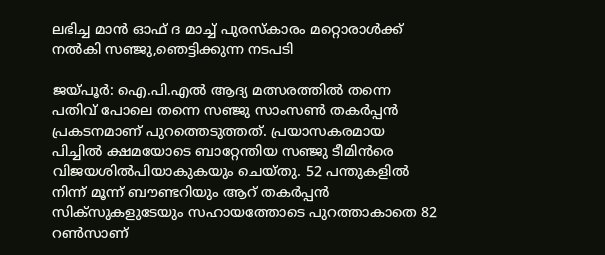ലഭിച്ച മാന്‍ ഓഫ് ദ മാച്ച് പുരസ്‌കാരം മറ്റൊരാള്‍ക്ക് നല്‍കി സഞ്ജു,ഞെട്ടിക്കുന്ന നടപടി

ജയ്പൂർ: ഐ.പി.എൽ ആദ്യ മത്സരത്തില്‍ തന്നെ പതിവ് പോലെ തന്നെ സഞ്ജു സാംസണ്‍ തകര്‍പ്പന്‍ പ്രകടനമാണ് പുറത്തെടുത്തത്. പ്രയാസകരമായ പിച്ചില്‍ ക്ഷമയോടെ ബാറ്റേന്തിയ സഞ്ജു ടീമിന്‍രെ വിജയശില്‍പിയാകുകയും ചെയ്തു. 52 പന്തുകളില്‍ നിന്ന് മൂന്ന് ബൗണ്ടറിയും ആറ് തകര്‍പ്പന്‍ സിക്‌സുകളുടേയും സഹായത്തോടെ പുറത്താകാതെ 82 റണ്‍സാണ്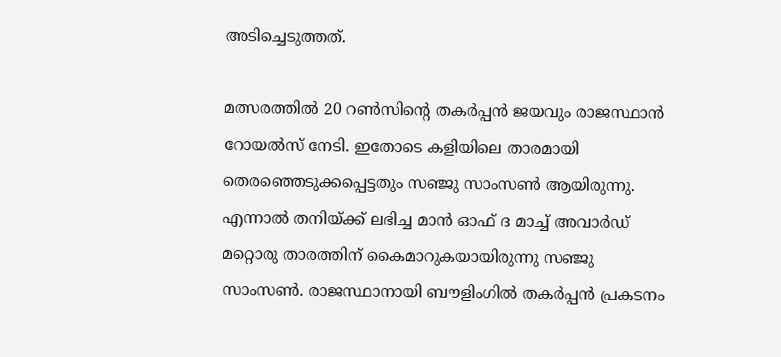അടിച്ചെടുത്തത്.

മത്സരത്തില്‍ 20 റണ്‍സിന്റെ തകര്‍പ്പന്‍ ജയവും രാജസ്ഥാന്‍ റോയല്‍സ് നേടി. ഇതോടെ കളിയിലെ താരമായി തെരഞ്ഞെടുക്കപ്പെട്ടതും സഞ്ജു സാംസണ്‍ ആയിരുന്നു. എന്നാല്‍ തനിയ്ക്ക് ലഭിച്ച മാന്‍ ഓഫ് ദ മാച്ച് അവാര്‍ഡ് മറ്റൊരു താരത്തിന് കൈമാറുകയായിരുന്നു സഞ്ജു സാംസണ്‍. രാജസ്ഥാനായി ബൗളിംഗില്‍ തകര്‍പ്പന്‍ പ്രകടനം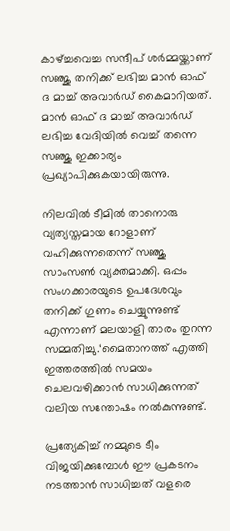കാഴ്ച്ചവെച്ച സന്ദീപ് ശര്‍മ്മയ്ക്കാണ് സഞ്ജു തനിക്ക് ലഭിച്ച മാന്‍ ഓഫ് ദ മാച്ച് അവാര്‍ഡ് കൈമാറിയത്. മാന്‍ ഓഫ് ദ മാച്ച് അവാര്‍ഡ് ലഭിച്ച വേദിയില്‍ വെച്ച് തന്നെ സഞ്ജു ഇക്കാര്യം പ്രഖ്യാപിക്കുകയായിരുന്നു.

നിലവില്‍ ടീമില്‍ താനൊരു വ്യത്യസ്തമായ റോളാണ് വഹിക്കുന്നതെന്ന് സഞ്ജു സാംസണ്‍ വ്യക്തമാക്കി. ഒപ്പം സംഗക്കാരയുടെ ഉപദേശവും തനിക്ക് ഗുണം ചെയ്യുന്നുണ്ട് എന്നാണ് മലയാളി താരം തുറന്ന സമ്മതിച്ചു.‘മൈതാനത്ത് എത്തി ഇത്തരത്തില്‍ സമയം ചെലവഴിക്കാന്‍ സാധിക്കുന്നത് വലിയ സന്തോഷം നല്‍കുന്നുണ്ട്.

പ്രത്യേകിച്ച് നമ്മുടെ ടീം വിജയിക്കുമ്പോള്‍ ഈ പ്രകടനം നടത്താന്‍ സാധിച്ചത് വളരെ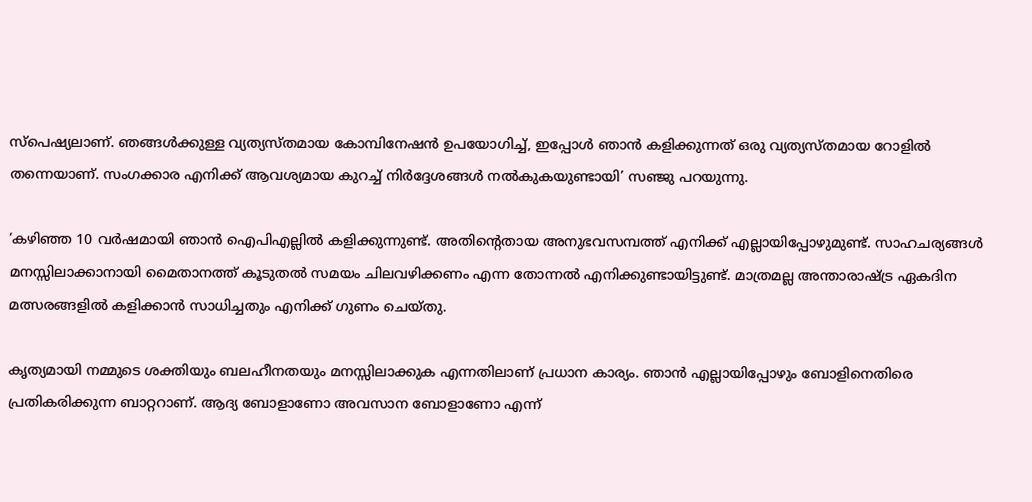സ്‌പെഷ്യലാണ്. ഞങ്ങള്‍ക്കുള്ള വ്യത്യസ്തമായ കോമ്പിനേഷന്‍ ഉപയോഗിച്ച്, ഇപ്പോള്‍ ഞാന്‍ കളിക്കുന്നത് ഒരു വ്യത്യസ്തമായ റോളില്‍ തന്നെയാണ്. സംഗക്കാര എനിക്ക് ആവശ്യമായ കുറച്ച് നിര്‍ദ്ദേശങ്ങള്‍ നല്‍കുകയുണ്ടായി’ സഞ്ജു പറയുന്നു.

‘കഴിഞ്ഞ 10 വര്‍ഷമായി ഞാന്‍ ഐപിഎല്ലില്‍ കളിക്കുന്നുണ്ട്. അതിന്റെതായ അനുഭവസമ്പത്ത് എനിക്ക് എല്ലായിപ്പോഴുമുണ്ട്. സാഹചര്യങ്ങള്‍ മനസ്സിലാക്കാനായി മൈതാനത്ത് കൂടുതല്‍ സമയം ചിലവഴിക്കണം എന്ന തോന്നല്‍ എനിക്കുണ്ടായിട്ടുണ്ട്. മാത്രമല്ല അന്താരാഷ്ട്ര ഏകദിന മത്സരങ്ങളില്‍ കളിക്കാന്‍ സാധിച്ചതും എനിക്ക് ഗുണം ചെയ്തു.

കൃത്യമായി നമ്മുടെ ശക്തിയും ബലഹീനതയും മനസ്സിലാക്കുക എന്നതിലാണ് പ്രധാന കാര്യം. ഞാന്‍ എല്ലായിപ്പോഴും ബോളിനെതിരെ പ്രതികരിക്കുന്ന ബാറ്ററാണ്. ആദ്യ ബോളാണോ അവസാന ബോളാണോ എന്ന്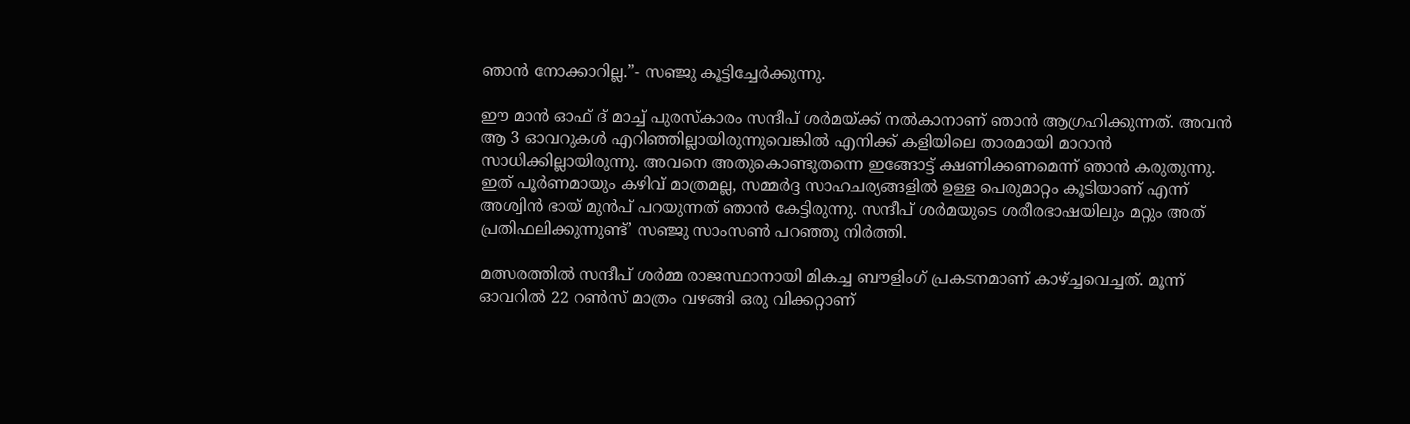ഞാന്‍ നോക്കാറില്ല.”- സഞ്ജു കൂട്ടിച്ചേര്‍ക്കുന്നു.

ഈ മാന്‍ ഓഫ് ദ് മാച്ച് പുരസ്‌കാരം സന്ദീപ് ശര്‍മയ്ക്ക് നല്‍കാനാണ് ഞാന്‍ ആഗ്രഹിക്കുന്നത്. അവന്‍ ആ 3 ഓവറുകള്‍ എറിഞ്ഞില്ലായിരുന്നുവെങ്കില്‍ എനിക്ക് കളിയിലെ താരമായി മാറാന്‍ സാധിക്കില്ലായിരുന്നു. അവനെ അതുകൊണ്ടുതന്നെ ഇങ്ങോട്ട് ക്ഷണിക്കണമെന്ന് ഞാന്‍ കരുതുന്നു. ഇത് പൂര്‍ണമായും കഴിവ് മാത്രമല്ല, സമ്മര്‍ദ്ദ സാഹചര്യങ്ങളില്‍ ഉള്ള പെരുമാറ്റം കൂടിയാണ് എന്ന് അശ്വിന്‍ ഭായ് മുന്‍പ് പറയുന്നത് ഞാന്‍ കേട്ടിരുന്നു. സന്ദീപ് ശര്‍മയുടെ ശരീരഭാഷയിലും മറ്റും അത് പ്രതിഫലിക്കുന്നുണ്ട്’ സഞ്ജു സാംസണ്‍ പറഞ്ഞു നിര്‍ത്തി.

മത്സരത്തില്‍ സന്ദീപ് ശര്‍മ്മ രാജസ്ഥാനായി മികച്ച ബൗളിംഗ് പ്രകടനമാണ് കാഴ്ച്ചവെച്ചത്. മൂന്ന് ഓവറില്‍ 22 റണ്‍സ് മാത്രം വഴങ്ങി ഒരു വിക്കറ്റാണ്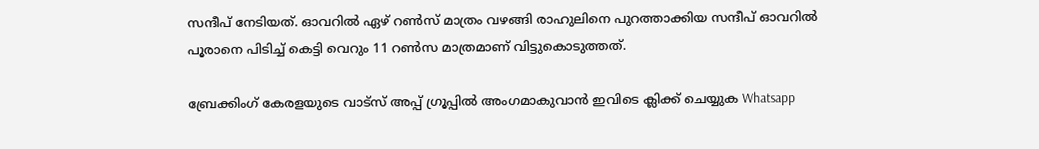സന്ദീപ് നേടിയത്. ഓവറില്‍ ഏഴ് റണ്‍സ് മാത്രം വഴങ്ങി രാഹുലിനെ പുറത്താക്കിയ സന്ദീപ് ഓവറില്‍ പൂരാനെ പിടിച്ച് കെട്ടി വെറും 11 റണ്‍സ മാത്രമാണ് വിട്ടുകൊടുത്തത്.

ബ്രേക്കിംഗ് കേരളയുടെ വാട്സ് അപ്പ് ഗ്രൂപ്പിൽ അംഗമാകുവാൻ ഇവിടെ ക്ലിക്ക് ചെയ്യുക Whatsapp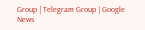Group | Telegram Group | Google News